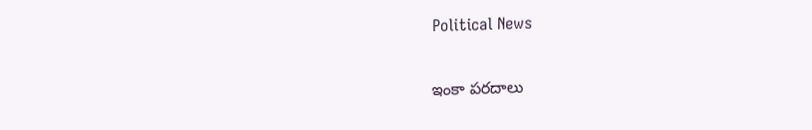Political News

ఇంకా ప‌ర‌దాలు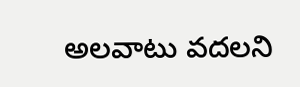అలవాటు వదలని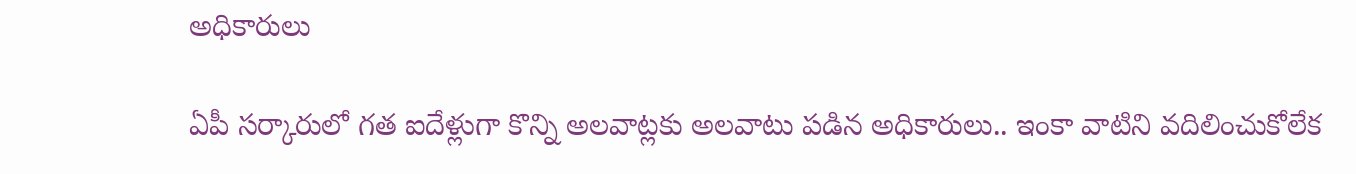అధికారులు

ఏపీ స‌ర్కారులో గ‌త ఐదేళ్లుగా కొన్ని అలవాట్ల‌కు అలవాటు ప‌డిన అధికారులు.. ఇంకా వాటిని వ‌దిలించుకోలేక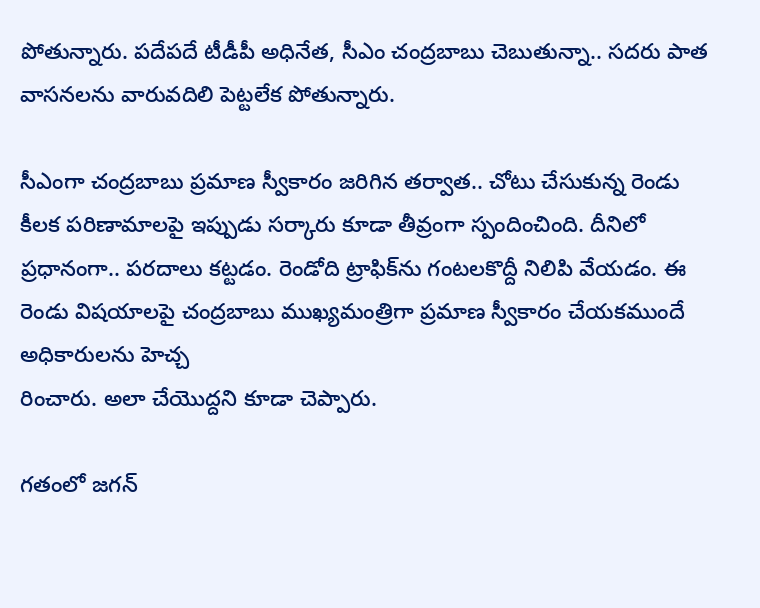పోతున్నారు. ప‌దేప‌దే టీడీపీ అధినేత, సీఎం చంద్ర‌బాబు చెబుతున్నా.. స‌ద‌రు పాత వాస‌న‌ల‌ను వారువ‌దిలి పెట్ట‌లేక పోతున్నారు.

సీఎంగా చంద్ర‌బాబు ప్ర‌మాణ స్వీకారం జ‌రిగిన త‌ర్వాత‌.. చోటు చేసుకున్న రెండు కీల‌క ప‌రిణామాల‌పై ఇప్పుడు స‌ర్కారు కూడా తీవ్రంగా స్పందించింది. దీనిలో ప్ర‌ధానంగా.. ప‌రదాలు క‌ట్ట‌డం. రెండోది ట్రాఫిక్‌ను గంట‌ల‌కొద్దీ నిలిపి వేయ‌డం. ఈ రెండు విష‌యాల‌పై చంద్ర‌బాబు ముఖ్య‌మంత్రిగా ప్ర‌మాణ స్వీకారం చేయ‌కముందే అధికారుల‌ను హెచ్చ‌
రించారు. అలా చేయొద్ద‌ని కూడా చెప్పారు.

గ‌తంలో జ‌గ‌న్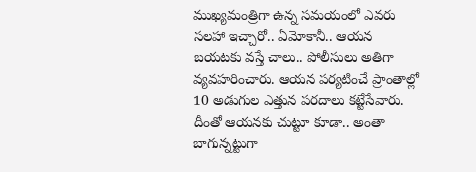ముఖ్య‌మంత్రిగా ఉన్న స‌మ‌యంలో ఎవ‌రు స‌ల‌హా ఇచ్చారో.. ఏమోకానీ.. ఆయ‌న బ‌య‌ట‌కు వ‌స్తే చాలు.. పోలీసులు అతిగా వ్య‌వ‌హ‌రించారు. ఆయ‌న ప‌ర్య‌టించే ప్రాంతాల్లో 10 అడుగుల ఎత్తున ప‌ర‌దాలు క‌ట్టేసేవారు. దీంతో ఆయ‌న‌కు చుట్టూ కూడా.. అంతా బాగున్న‌ట్టుగా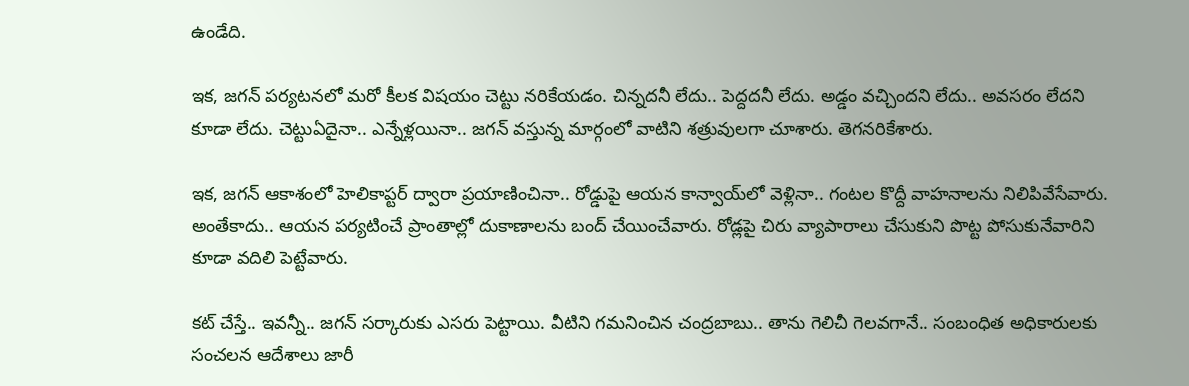ఉండేది.

ఇక‌, జ‌గ‌న్ ప‌ర్య‌ట‌న‌లో మ‌రో కీల‌క విష‌యం చెట్టు న‌రికేయ‌డం. చిన్న‌దనీ లేదు.. పెద్ద‌ద‌నీ లేదు. అడ్డం వ‌చ్చింద‌ని లేదు.. అవ‌స‌రం లేద‌ని కూడా లేదు. చెట్టుఏదైనా.. ఎన్నేళ్ల‌యినా.. జ‌గ‌న్ వ‌స్తున్న మార్గంలో వాటిని శ‌త్రువుల‌గా చూశారు. తెగ‌న‌రికేశారు.

ఇక‌, జ‌గ‌న్ ఆకాశంలో హెలికాప్ట‌ర్ ద్వారా ప్ర‌యాణించినా.. రోడ్డుపై ఆయ‌న కాన్వాయ్‌లో వెళ్లినా.. గంట‌ల కొద్దీ వాహ‌నాల‌ను నిలిపివేసేవారు. అంతేకాదు.. ఆయ‌న ప‌ర్య‌టించే ప్రాంతాల్లో దుకాణాల‌ను బంద్ చేయించేవారు. రోడ్ల‌పై చిరు వ్యాపారాలు చేసుకుని పొట్ట పోసుకునేవారిని కూడా వ‌దిలి పెట్టేవారు.

క‌ట్ చేస్తే.. ఇవ‌న్నీ.. జ‌గ‌న్ స‌ర్కారుకు ఎస‌రు పెట్టాయి. వీటిని గ‌మ‌నించిన చంద్ర‌బాబు.. తాను గెలిచీ గెల‌వ‌గానే.. సంబంధిత అధికారుల‌కు సంచ‌ల‌న ఆదేశాలు జారీ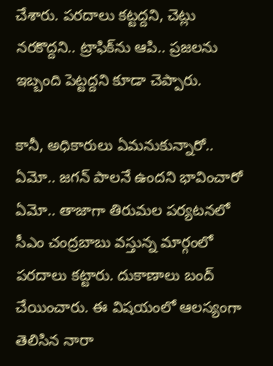చేశారు. ప‌ర‌దాలు క‌ట్ట‌ద్ద‌ని, చెట్లు న‌ర‌కొద్ద‌ని.. ట్రాఫిక్‌ను ఆపి.. ప్ర‌జ‌ల‌ను ఇబ్బంది పెట్ట‌ద్ద‌ని కూడా చెప్పారు.

కానీ, అధికారులు ఏమ‌నుకున్నారో.. ఏమో.. జ‌గ‌న్ పాల‌నే ఉంద‌ని భావించారో ఏమో.. తాజాగా తిరుమ‌ల ప‌ర్య‌ట‌న‌లో సీఎం చంద్ర‌బాబు వ‌స్తున్న మార్గంలో ప‌ర‌దాలు క‌ట్టారు. దుకాణాలు బంద్ చేయించారు. ఈ విష‌యంలో ఆల‌స్యంగా తెలిసిన నారా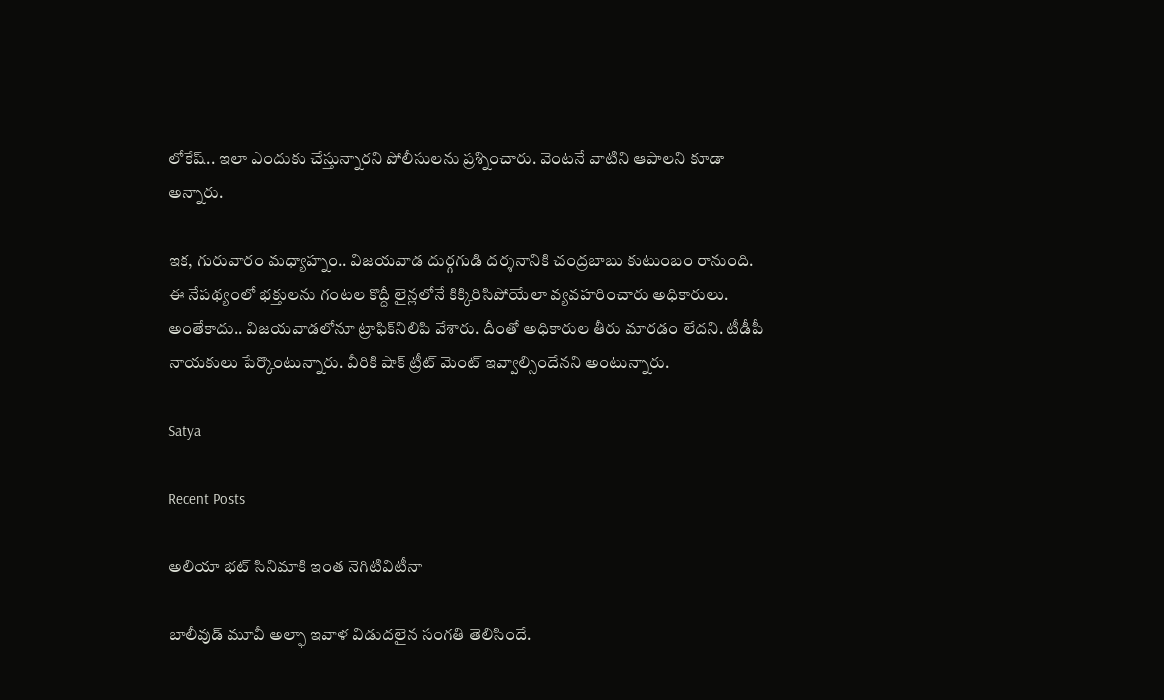లోకేష్‌.. ఇలా ఎందుకు చేస్తున్నార‌ని పోలీసుల‌ను ప్ర‌శ్నించారు. వెంట‌నే వాటిని ఆపాల‌ని కూడా అన్నారు.

ఇక‌, గురువారం మ‌ధ్యాహ్నం.. విజ‌య‌వాడ దుర్గ‌గుడి ద‌ర్శ‌నానికి చంద్ర‌బాబు కుటుంబం రానుంది. ఈ నేప‌థ్యంలో భ‌క్తుల‌ను గంట‌ల కొద్దీ లైన్ల‌లోనే కిక్కిరిసిపోయేలా వ్య‌వ‌హ‌రించారు అధికారులు. అంతేకాదు.. విజ‌య‌వాడ‌లోనూ ట్రాఫిక్‌నిలిపి వేశారు. దీంతో అధికారుల తీరు మార‌డం లేద‌ని. టీడీపీ నాయ‌కులు పేర్కొంటున్నారు. వీరికి షాక్ ట్రీట్ మెంట్ ఇవ్వాల్సిందేన‌ని అంటున్నారు.

Satya

Recent Posts

అలియా భట్ సినిమాకి ఇంత నెగిటివిటీనా

బాలీవుడ్ మూవీ అల్ఫా ఇవాళ విడుదలైన సంగతి తెలిసిందే.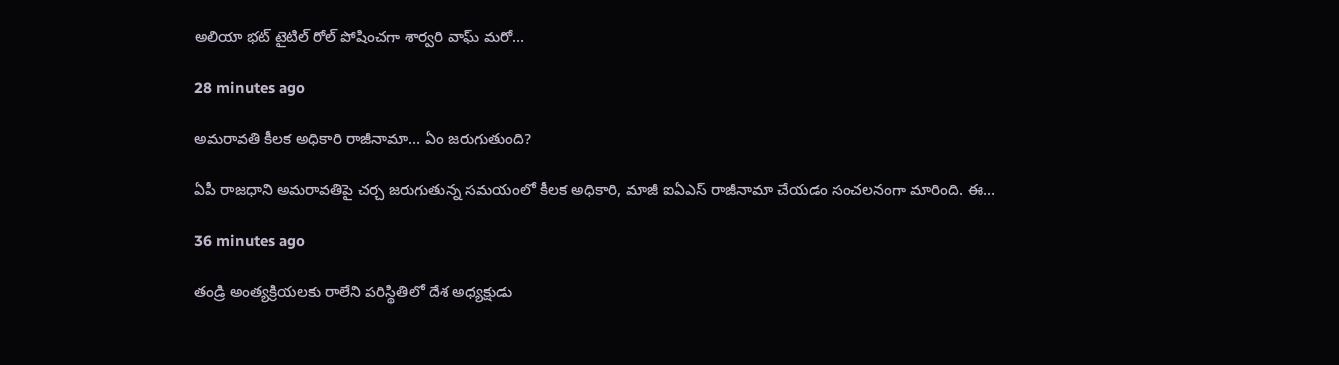అలియా భట్ టైటిల్ రోల్ పోషించగా శార్వరి వాఘ్ మరో…

28 minutes ago

అమ‌రావతి కీల‌క అధికారి రాజీనామా… ఏం జరుగుతుంది?

ఏపీ రాజ‌ధాని అమ‌రావ‌తిపై చ‌ర్చ జ‌రుగుతున్న స‌మ‌యంలో కీల‌క అధికారి, మాజీ ఐఏఎస్ రాజీనామా చేయ‌డం సంచ‌ల‌నంగా మారింది. ఈ…

36 minutes ago

తండ్రి అంత్యక్రియలకు రాలేని పరిస్థితిలో దేశ అధ్యక్షుడు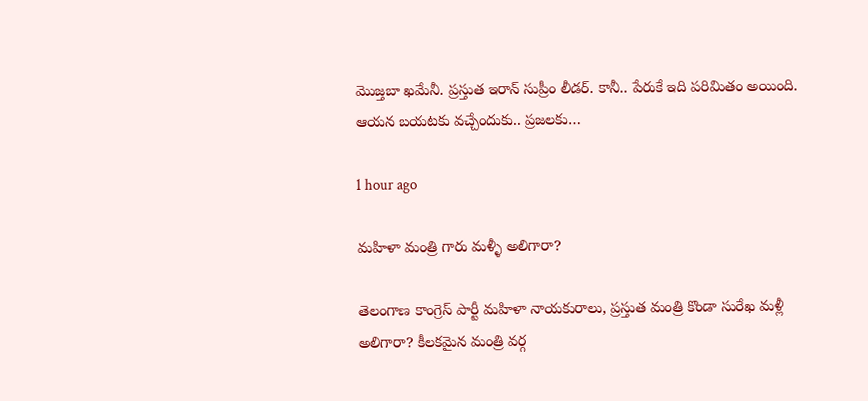మొజ్త‌బా ఖ‌మేనీ. ప్ర‌స్తుత ఇరాన్ సుప్రీం లీడ‌ర్‌. కానీ.. పేరుకే ఇది ప‌రిమితం అయింది. ఆయ‌న బ‌య‌ట‌కు వ‌చ్చేందుకు.. ప్ర‌జ‌ల‌కు…

1 hour ago

మహిళా మంత్రి గారు మళ్ళీ అలిగారా?

తెలంగాణ కాంగ్రెస్ పార్టీ మహిళా నాయ‌కురాలు, ప్ర‌స్తుత మంత్రి కొండా సురేఖ మ‌ళ్లీ అలిగారా? కీల‌క‌మైన మంత్రి వ‌ర్గ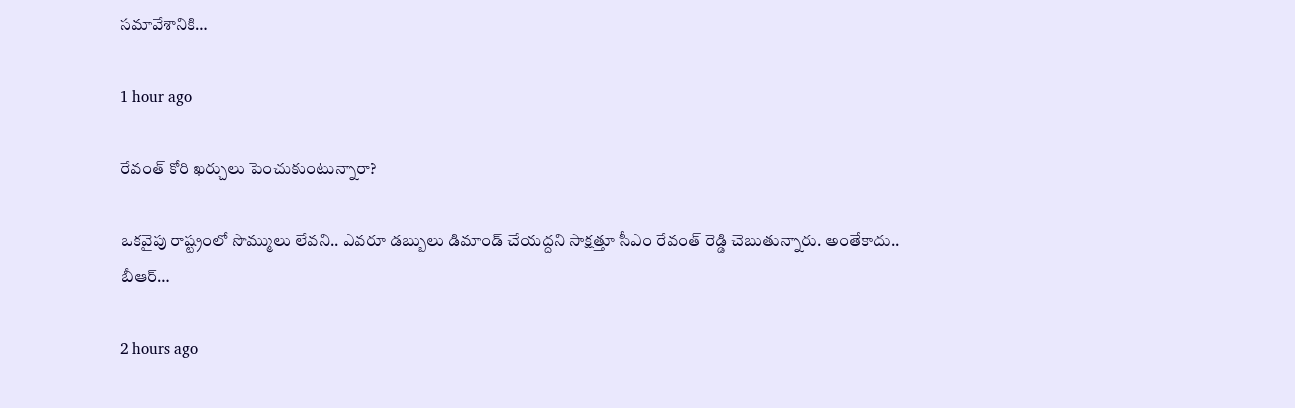స‌మావేశానికి…

1 hour ago

రేవంత్ కోరి ఖర్చులు పెంచుకుంటున్నారా?

ఒక‌వైపు రాష్ట్రంలో సొమ్ములు లేవ‌ని.. ఎవ‌రూ డ‌బ్బులు డిమాండ్ చేయ‌ద్ద‌ని సాక్ష‌త్తూ సీఎం రేవంత్ రెడ్డి చెబుతున్నారు. అంతేకాదు.. బీఆర్…

2 hours ago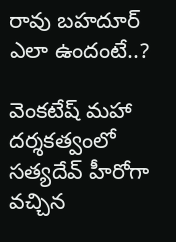రావు బహదూర్ ఎలా ఉందంటే..?

వెంకటేష్ మహా దర్శకత్వంలో సత్యదేవ్ హీరోగా వచ్చిన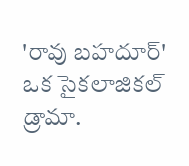'రావు బహదూర్' ఒక సైకలాజికల్ డ్రామా.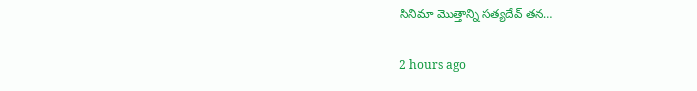సినిమా మొత్తాన్ని సత్యదేవ్ తన…

2 hours ago